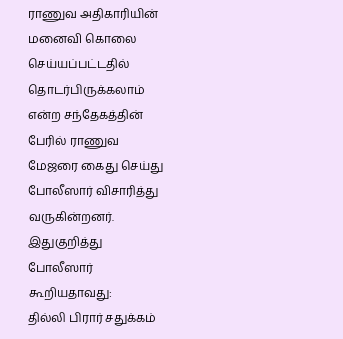ராணுவ அதிகாரியின் மனைவி கொலை செய்யப்பட்டதில் தொடர்பிருக்கலாம் என்ற சந்தேகத்தின் பேரில் ராணுவ மேஜரை கைது செய்து போலீஸார் விசாரித்து வருகின்றனர்.
இதுகுறித்து போலீஸார் கூறியதாவது:
தில்லி பிரார் சதுக்கம்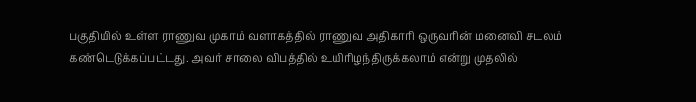பகுதியில் உள்ள ராணுவ முகாம் வளாகத்தில் ராணுவ அதிகாரி ஒருவரின் மனைவி சடலம் கண்டெடுக்கப்பட்டது. அவர் சாலை விபத்தில் உயிரிழந்திருக்கலாம் என்று முதலில்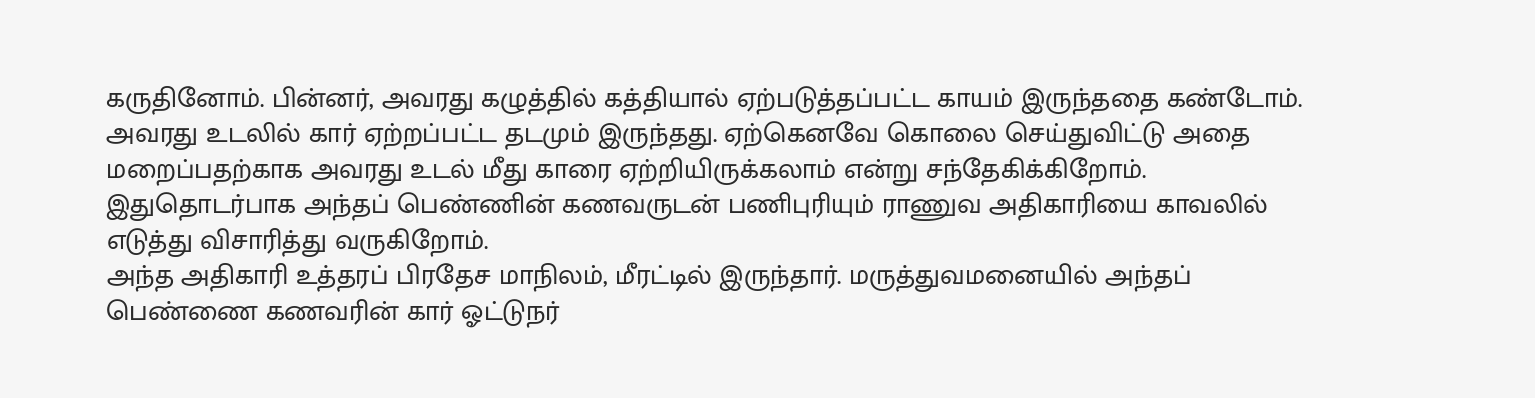கருதினோம். பின்னர், அவரது கழுத்தில் கத்தியால் ஏற்படுத்தப்பட்ட காயம் இருந்ததை கண்டோம்.
அவரது உடலில் கார் ஏற்றப்பட்ட தடமும் இருந்தது. ஏற்கெனவே கொலை செய்துவிட்டு அதை மறைப்பதற்காக அவரது உடல் மீது காரை ஏற்றியிருக்கலாம் என்று சந்தேகிக்கிறோம். இதுதொடர்பாக அந்தப் பெண்ணின் கணவருடன் பணிபுரியும் ராணுவ அதிகாரியை காவலில் எடுத்து விசாரித்து வருகிறோம்.
அந்த அதிகாரி உத்தரப் பிரதேச மாநிலம், மீரட்டில் இருந்தார். மருத்துவமனையில் அந்தப் பெண்ணை கணவரின் கார் ஓட்டுநர்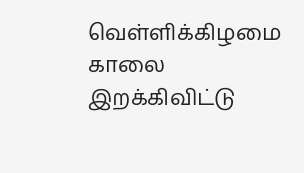வெள்ளிக்கிழமை காலை இறக்கிவிட்டு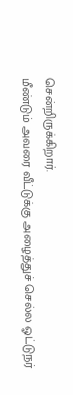சென்றிருக்கிறார்.
மீண்டும் அவரை வீட்டுக்கு அழைத்துச் செல்ல ஓட்டுநர்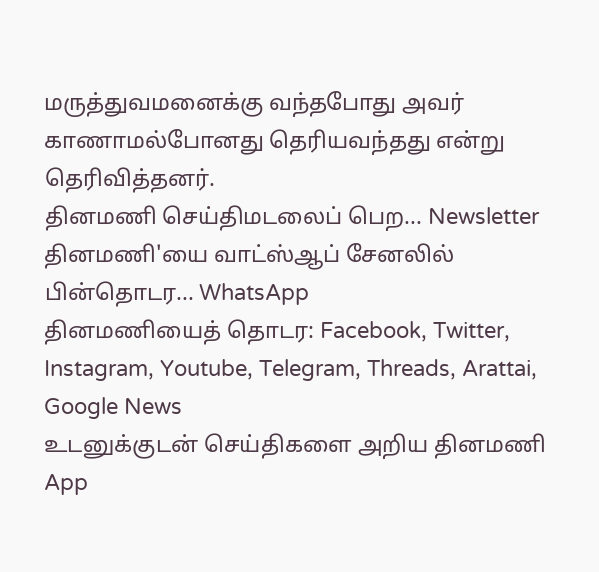மருத்துவமனைக்கு வந்தபோது அவர் காணாமல்போனது தெரியவந்தது என்று தெரிவித்தனர்.
தினமணி செய்திமடலைப் பெற... Newsletter
தினமணி'யை வாட்ஸ்ஆப் சேனலில் பின்தொடர... WhatsApp
தினமணியைத் தொடர: Facebook, Twitter, Instagram, Youtube, Telegram, Threads, Arattai, Google News
உடனுக்குடன் செய்திகளை அறிய தினமணி App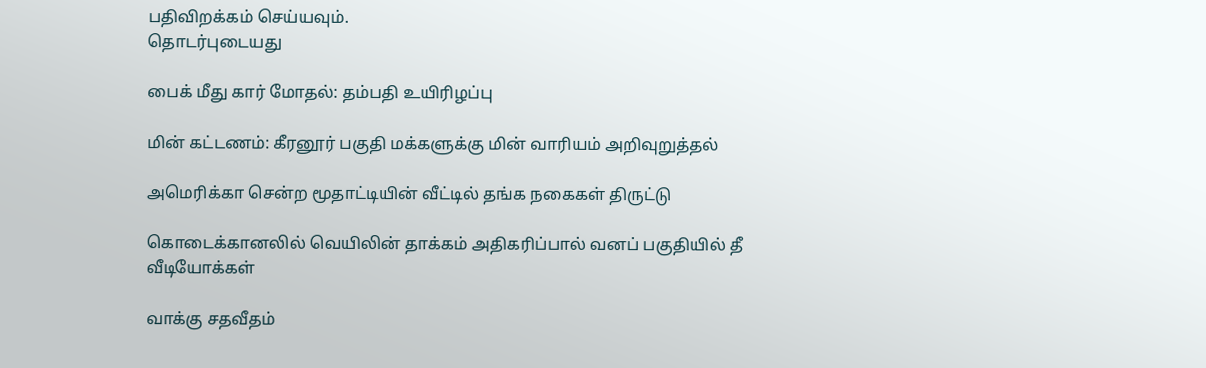பதிவிறக்கம் செய்யவும்.
தொடர்புடையது

பைக் மீது கார் மோதல்: தம்பதி உயிரிழப்பு

மின் கட்டணம்: கீரனூர் பகுதி மக்களுக்கு மின் வாரியம் அறிவுறுத்தல்

அமெரிக்கா சென்ற மூதாட்டியின் வீட்டில் தங்க நகைகள் திருட்டு

கொடைக்கானலில் வெயிலின் தாக்கம் அதிகரிப்பால் வனப் பகுதியில் தீ
வீடியோக்கள்

வாக்கு சதவீதம்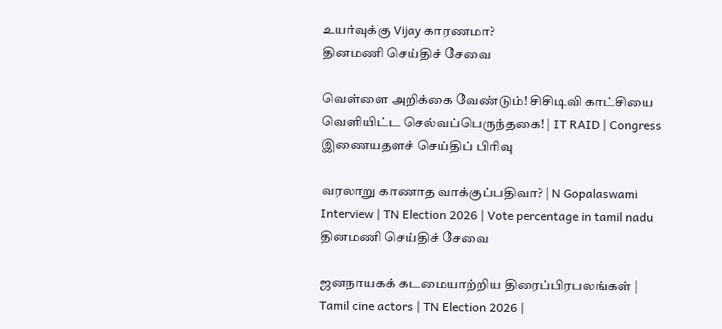உயர்வுக்கு Vijay காரணமா?
தினமணி செய்திச் சேவை

வெள்ளை அறிக்கை வேண்டும்! சிசிடிவி காட்சியை வெளியிட்ட செல்வப்பெருந்தகை! | IT RAID | Congress
இணையதளச் செய்திப் பிரிவு

வரலாறு காணாத வாக்குப்பதிவா? | N Gopalaswami Interview | TN Election 2026 | Vote percentage in tamil nadu
தினமணி செய்திச் சேவை

ஜனநாயகக் கடமையாற்றிய திரைப்பிரபலங்கள் | Tamil cine actors | TN Election 2026 |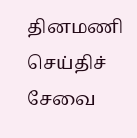தினமணி செய்திச் சேவை